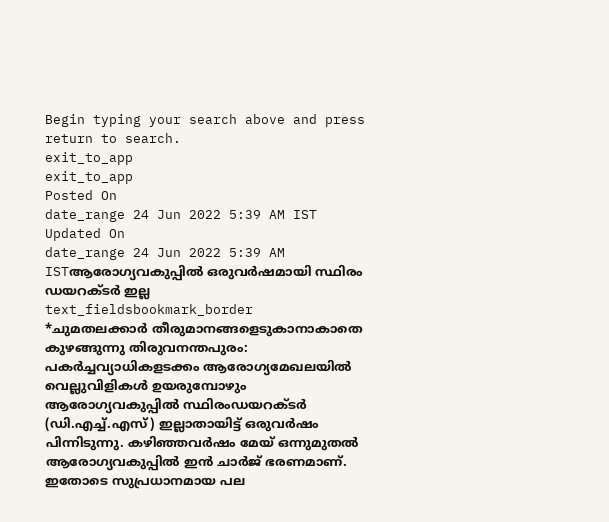Begin typing your search above and press return to search.
exit_to_app
exit_to_app
Posted On
date_range 24 Jun 2022 5:39 AM IST Updated On
date_range 24 Jun 2022 5:39 AM ISTആരോഗ്യവകുപ്പിൽ ഒരുവർഷമായി സ്ഥിരം ഡയറക്ടർ ഇല്ല
text_fieldsbookmark_border
*ചുമതലക്കാർ തീരുമാനങ്ങളെടുകാനാകാതെ കുഴങ്ങുന്നു തിരുവനന്തപുരം: പകർച്ചവ്യാധികളടക്കം ആരോഗ്യമേഖലയിൽ വെല്ലുവിളികൾ ഉയരുമ്പോഴും ആരോഗ്യവകുപ്പിൽ സ്ഥിരംഡയറക്ടർ (ഡി.എച്ച്.എസ്) ഇല്ലാതായിട്ട് ഒരുവർഷം പിന്നിടുന്നു. കഴിഞ്ഞവർഷം മേയ് ഒന്നുമുതൽ ആരോഗ്യവകുപ്പിൽ ഇൻ ചാർജ് ഭരണമാണ്. ഇതോടെ സുപ്രധാനമായ പല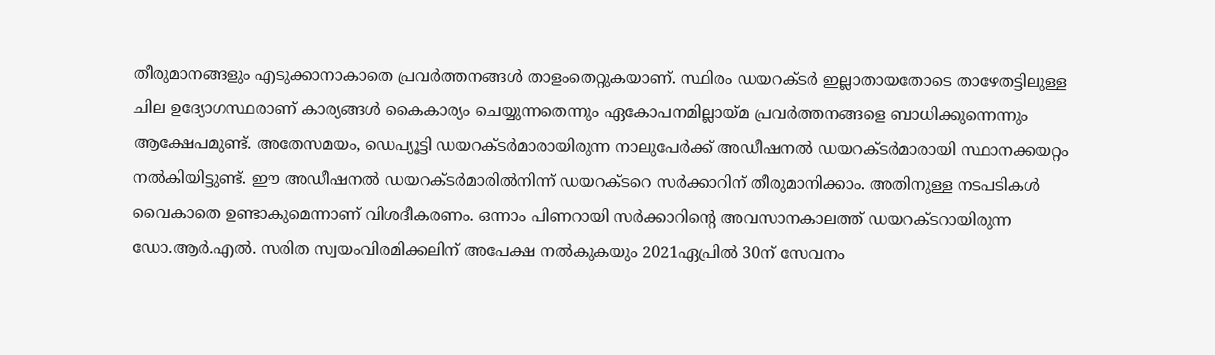തീരുമാനങ്ങളും എടുക്കാനാകാതെ പ്രവർത്തനങ്ങൾ താളംതെറ്റുകയാണ്. സ്ഥിരം ഡയറക്ടർ ഇല്ലാതായതോടെ താഴേതട്ടിലുള്ള ചില ഉദ്യോഗസ്ഥരാണ് കാര്യങ്ങൾ കൈകാര്യം ചെയ്യുന്നതെന്നും ഏകോപനമില്ലായ്മ പ്രവർത്തനങ്ങളെ ബാധിക്കുന്നെന്നും ആക്ഷേപമുണ്ട്. അതേസമയം, ഡെപ്യൂട്ടി ഡയറക്ടർമാരായിരുന്ന നാലുപേർക്ക് അഡീഷനൽ ഡയറക്ടർമാരായി സ്ഥാനക്കയറ്റം നൽകിയിട്ടുണ്ട്. ഈ അഡീഷനൽ ഡയറക്ടർമാരിൽനിന്ന് ഡയറക്ടറെ സർക്കാറിന് തീരുമാനിക്കാം. അതിനുള്ള നടപടികൾ വൈകാതെ ഉണ്ടാകുമെന്നാണ് വിശദീകരണം. ഒന്നാം പിണറായി സർക്കാറിന്റെ അവസാനകാലത്ത് ഡയറക്ടറായിരുന്ന ഡോ.ആർ.എൽ. സരിത സ്വയംവിരമിക്കലിന് അപേക്ഷ നൽകുകയും 2021ഏപ്രിൽ 30ന് സേവനം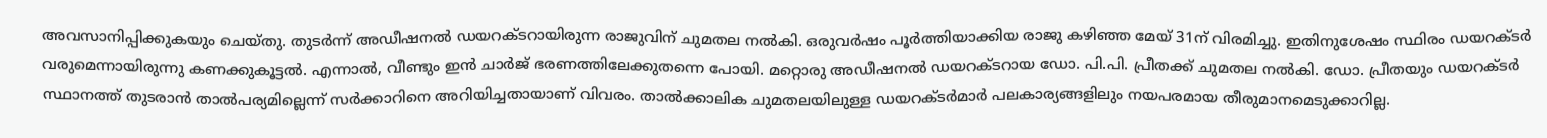അവസാനിപ്പിക്കുകയും ചെയ്തു. തുടർന്ന് അഡീഷനൽ ഡയറക്ടറായിരുന്ന രാജുവിന് ചുമതല നൽകി. ഒരുവർഷം പൂർത്തിയാക്കിയ രാജു കഴിഞ്ഞ മേയ് 31ന് വിരമിച്ചു. ഇതിനുശേഷം സ്ഥിരം ഡയറക്ടർ വരുമെന്നായിരുന്നു കണക്കുകൂട്ടൽ. എന്നാൽ, വീണ്ടും ഇൻ ചാർജ് ഭരണത്തിലേക്കുതന്നെ പോയി. മറ്റൊരു അഡീഷനൽ ഡയറക്ടറായ ഡോ. പി.പി. പ്രീതക്ക് ചുമതല നൽകി. ഡോ. പ്രീതയും ഡയറക്ടർ സ്ഥാനത്ത് തുടരാൻ താൽപര്യമില്ലെന്ന് സർക്കാറിനെ അറിയിച്ചതായാണ് വിവരം. താൽക്കാലിക ചുമതലയിലുള്ള ഡയറക്ടർമാർ പലകാര്യങ്ങളിലും നയപരമായ തീരുമാനമെടുക്കാറില്ല.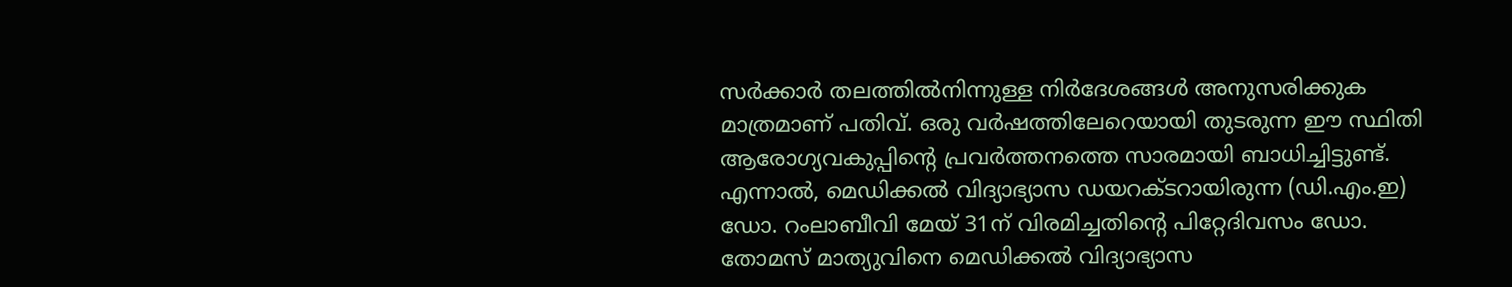സർക്കാർ തലത്തിൽനിന്നുള്ള നിർദേശങ്ങൾ അനുസരിക്കുക മാത്രമാണ് പതിവ്. ഒരു വർഷത്തിലേറെയായി തുടരുന്ന ഈ സ്ഥിതി ആരോഗ്യവകുപ്പിന്റെ പ്രവർത്തനത്തെ സാരമായി ബാധിച്ചിട്ടുണ്ട്. എന്നാൽ, മെഡിക്കൽ വിദ്യാഭ്യാസ ഡയറക്ടറായിരുന്ന (ഡി.എം.ഇ) ഡോ. റംലാബീവി മേയ് 31ന് വിരമിച്ചതിന്റെ പിറ്റേദിവസം ഡോ. തോമസ് മാത്യുവിനെ മെഡിക്കൽ വിദ്യാഭ്യാസ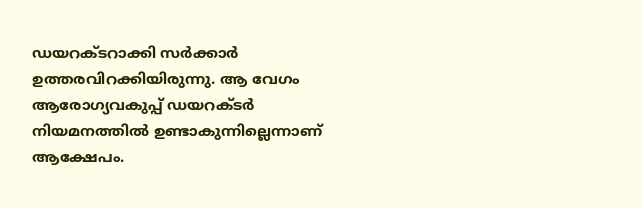ഡയറക്ടറാക്കി സർക്കാർ ഉത്തരവിറക്കിയിരുന്നു. ആ വേഗം ആരോഗ്യവകുപ്പ് ഡയറക്ടർ നിയമനത്തിൽ ഉണ്ടാകുന്നില്ലെന്നാണ് ആക്ഷേപം.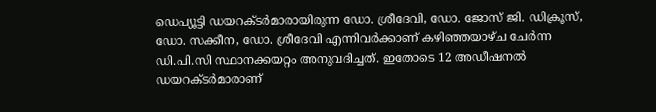ഡെപ്യൂട്ടി ഡയറക്ടർമാരായിരുന്ന ഡോ. ശ്രീദേവി, ഡോ. ജോസ് ജി. ഡിക്രൂസ്, ഡോ. സക്കീന, ഡോ. ശ്രീദേവി എന്നിവർക്കാണ് കഴിഞ്ഞയാഴ്ച ചേർന്ന ഡി.പി.സി സ്ഥാനക്കയറ്റം അനുവദിച്ചത്. ഇതോടെ 12 അഡീഷനൽ ഡയറക്ടർമാരാണ്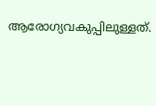ആരോഗ്യവകുപ്പിലുള്ളത്.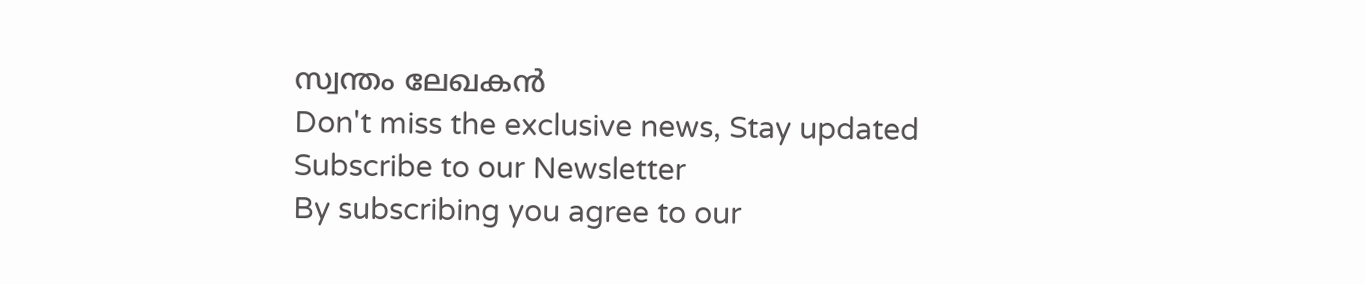സ്വന്തം ലേഖകൻ
Don't miss the exclusive news, Stay updated
Subscribe to our Newsletter
By subscribing you agree to our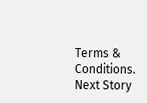Terms & Conditions.
Next Story